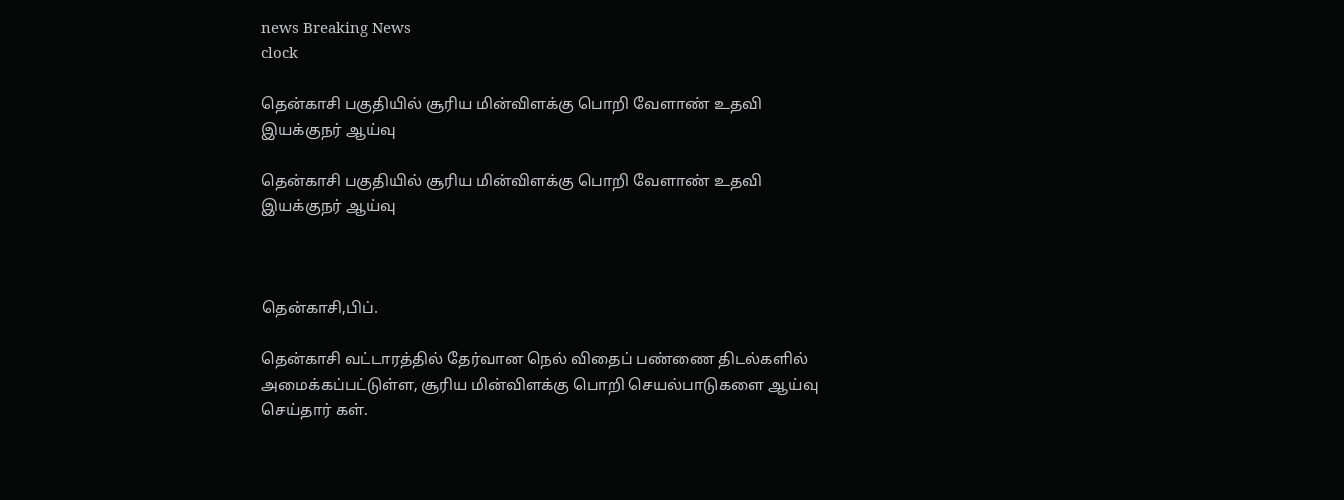news Breaking News
clock

தென்காசி பகுதியில் சூரிய மின்விளக்கு பொறி வேளாண் உதவி இயக்குநர் ஆய்வு

தென்காசி பகுதியில் சூரிய மின்விளக்கு பொறி வேளாண் உதவி இயக்குநர் ஆய்வு



தென்காசி,பிப்.

தென்காசி வட்டாரத்தில் தேர்வான நெல் விதைப் பண்ணை திடல்களில் அமைக்கப்பட்டுள்ள, சூரிய மின்விளக்கு பொறி செயல்பாடுகளை ஆய்வு செய்தார் கள்.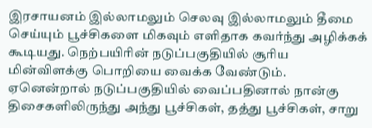இரசாயனம் இல்லாமலும் செலவு இல்லாமலும் தீமை செய்யும் பூச்சிகளை மிகவும் எளிதாக கவர்ந்து அழிக்கக் கூடியது. நெற்பயிரின் நடுப்பகுதியில் சூரிய மின்விளக்கு பொறியை வைக்க வேண்டும். ஏனென்றால் நடுப்பகுதியில் வைப்பதினால் நான்கு திசைகளிலிருந்து அந்து பூச்சிகள், தத்து பூச்சிகள், சாறு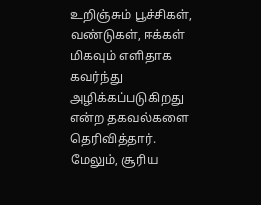உறிஞ்சும் பூச்சிகள், வண்டுகள், ஈக்கள் மிகவும் எளிதாக கவர்ந்து அழிக்கப்படுகிறது என்ற தகவல்களை தெரிவித்தார். மேலும், சூரிய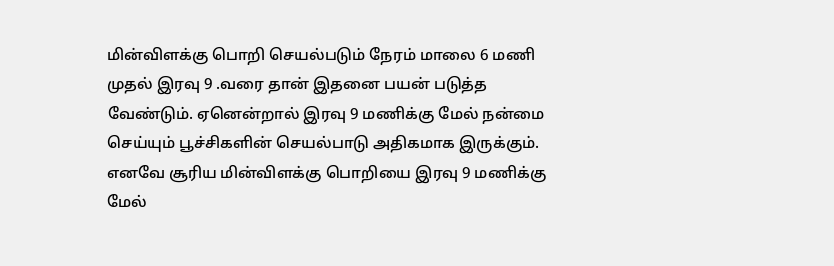மின்விளக்கு பொறி செயல்படும் நேரம் மாலை 6 மணி முதல் இரவு 9 .வரை தான் இதனை பயன் படுத்த வேண்டும். ஏனென்றால் இரவு 9 மணிக்கு மேல் நன்மை செய்யும் பூச்சிகளின் செயல்பாடு அதிகமாக இருக்கும். எனவே சூரிய மின்விளக்கு பொறியை இரவு 9 மணிக்கு மேல்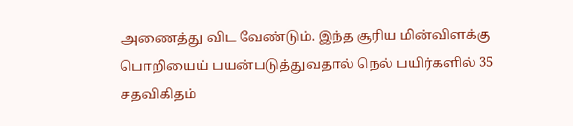அணைத்து விட வேண்டும். இந்த சூரிய மின்விளக்கு பொறியைய் பயன்படுத்துவதால் நெல் பயிர்களில் 35 சதவிகிதம்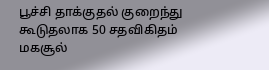பூச்சி தாக்குதல் குறைந்து கூடுதலாக 50 சதவிகிதம் மகசூல்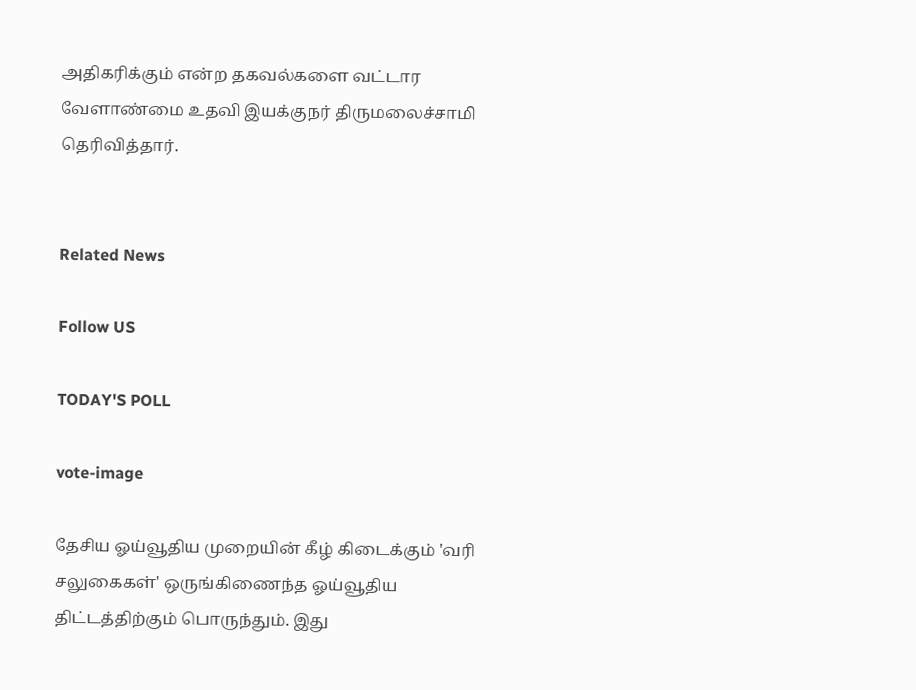அதிகரிக்கும் என்ற தகவல்களை வட்டார வேளாண்மை உதவி இயக்குநர் திருமலைச்சாமி தெரிவித்தார்.


Related News

Follow US

TODAY'S POLL

vote-image

தேசிய ஓய்வூதிய முறையின் கீழ் கிடைக்கும் 'வரி சலுகைகள்' ஒருங்கிணைந்த ஓய்வூதிய திட்டத்திற்கும் பொருந்தும். இது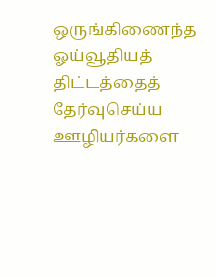ஒருங்கிணைந்த ஓய்வூதியத் திட்டத்தைத் தேர்வுசெய்ய ஊழியர்களை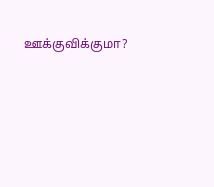ஊக்குவிக்குமா?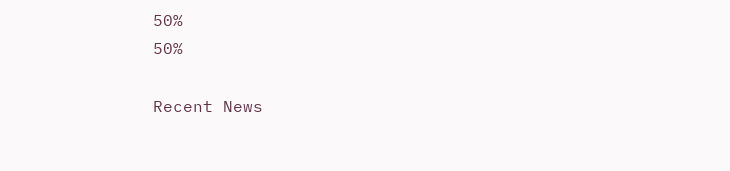50%
50%

Recent News